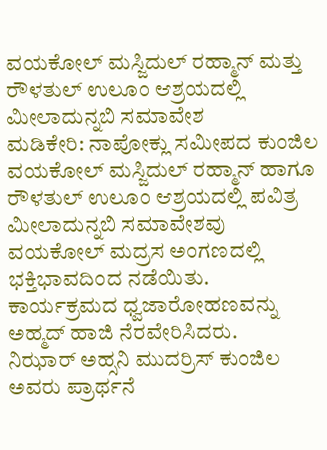ವಯಕೋಲ್ ಮಸ್ಜಿದುಲ್ ರಹ್ಮಾನ್ ಮತ್ತು ರೌಳತುಲ್ ಉಲೂಂ ಆಶ್ರಯದಲ್ಲಿ ಮೀಲಾದುನ್ನಬಿ ಸಮಾವೇಶ
ಮಡಿಕೇರಿ: ನಾಪೋಕ್ಲು ಸಮೀಪದ ಕುಂಜಿಲ ವಯಕೋಲ್ ಮಸ್ಜಿದುಲ್ ರಹ್ಮಾನ್ ಹಾಗೂ ರೌಳತುಲ್ ಉಲೂಂ ಆಶ್ರಯದಲ್ಲಿ ಪವಿತ್ರ ಮೀಲಾದುನ್ನಬಿ ಸಮಾವೇಶವು ವಯಕೋಲ್ ಮದ್ರಸ ಅಂಗಣದಲ್ಲಿ ಭಕ್ತಿಭಾವದಿಂದ ನಡೆಯಿತು. ಕಾರ್ಯಕ್ರಮದ ಧ್ವಜಾರೋಹಣವನ್ನು ಅಹ್ಮದ್ ಹಾಜಿ ನೆರವೇರಿಸಿದರು.
ನಿಝಾರ್ ಅಹ್ಸನಿ ಮುದರ್ರಿಸ್ ಕುಂಜಿಲ ಅವರು ಪ್ರಾರ್ಥನೆ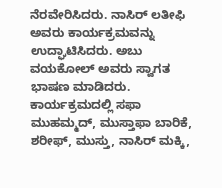ನೆರವೇರಿಸಿದರು. ನಾಸಿರ್ ಲತೀಫಿ ಅವರು ಕಾರ್ಯಕ್ರಮವನ್ನು ಉದ್ಘಾಟಿಸಿದರು. ಅಬು ವಯಕೋಲ್ ಅವರು ಸ್ವಾಗತ ಭಾಷಣ ಮಾಡಿದರು.
ಕಾರ್ಯಕ್ರಮದಲ್ಲಿ ಸಫಾ ಮುಹಮ್ಮದ್, ಮುಸ್ತಾಫಾ ಬಾರಿಕೆ, ಶರೀಫ್, ಮುಸ್ತು, ನಾಸಿರ್ ಮಕ್ಕಿ,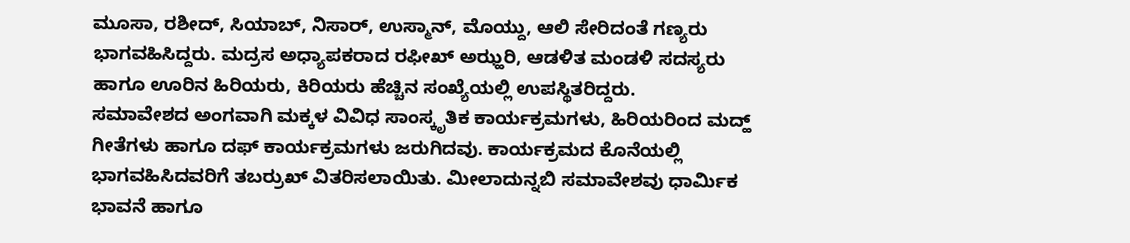ಮೂಸಾ, ರಶೀದ್, ಸಿಯಾಬ್, ನಿಸಾರ್, ಉಸ್ಮಾನ್, ಮೊಯ್ದು, ಆಲಿ ಸೇರಿದಂತೆ ಗಣ್ಯರು ಭಾಗವಹಿಸಿದ್ದರು. ಮದ್ರಸ ಅಧ್ಯಾಪಕರಾದ ರಫೀಖ್ ಅಝ್ಹರಿ, ಆಡಳಿತ ಮಂಡಳಿ ಸದಸ್ಯರು ಹಾಗೂ ಊರಿನ ಹಿರಿಯರು, ಕಿರಿಯರು ಹೆಚ್ಚಿನ ಸಂಖ್ಯೆಯಲ್ಲಿ ಉಪಸ್ಥಿತರಿದ್ದರು.
ಸಮಾವೇಶದ ಅಂಗವಾಗಿ ಮಕ್ಕಳ ವಿವಿಧ ಸಾಂಸ್ಕೃತಿಕ ಕಾರ್ಯಕ್ರಮಗಳು, ಹಿರಿಯರಿಂದ ಮದ್ಹ್ ಗೀತೆಗಳು ಹಾಗೂ ದಫ್ ಕಾರ್ಯಕ್ರಮಗಳು ಜರುಗಿದವು. ಕಾರ್ಯಕ್ರಮದ ಕೊನೆಯಲ್ಲಿ ಭಾಗವಹಿಸಿದವರಿಗೆ ತಬರ್ರುಖ್ ವಿತರಿಸಲಾಯಿತು. ಮೀಲಾದುನ್ನಬಿ ಸಮಾವೇಶವು ಧಾರ್ಮಿಕ ಭಾವನೆ ಹಾಗೂ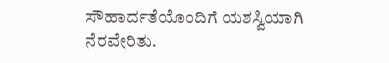ಸೌಹಾರ್ದತೆಯೊಂದಿಗೆ ಯಶಸ್ವಿಯಾಗಿ ನೆರವೇರಿತು.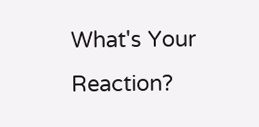What's Your Reaction?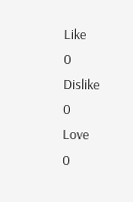Like
0
Dislike
0
Love
0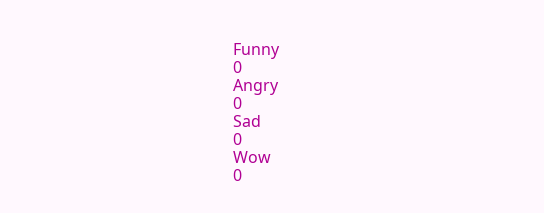Funny
0
Angry
0
Sad
0
Wow
0